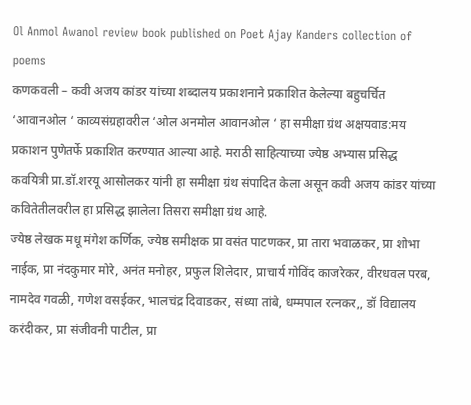Ol Anmol Awanol review book published on Poet Ajay Kanders collection of poems
कणकवली – कवी अजय कांडर यांच्या शब्दालय प्रकाशनाने प्रकाशित केलेल्या बहुचर्चित ‘आवानओल ‘ काव्यसंग्रहावरील ‘ओल अनमोल आवानओल ‘ हा समीक्षा ग्रंथ अक्षयवाड:मय प्रकाशन पुणेतर्फे प्रकाशित करण्यात आल्या आहे. मराठी साहित्याच्या ज्येष्ठ अभ्यास प्रसिद्ध कवयित्री प्रा.डॉ.शरयू आसोलकर यांनी हा समीक्षा ग्रंथ संपादित केला असून कवी अजय कांडर यांच्या कवितेतीलवरील हा प्रसिद्ध झालेला तिसरा समीक्षा ग्रंथ आहे.
ज्येष्ठ लेखक मधू मंगेश कर्णिक, ज्येष्ठ समीक्षक प्रा वसंत पाटणकर, प्रा तारा भवाळकर, प्रा शोभा नाईक, प्रा नंदकुमार मोरे, अनंत मनोहर, प्रफुल शिलेदार, प्राचार्य गोविंद काजरेकर, वीरधवल परब, नामदेव गवळी, गणेश वसईकर, भालचंद्र दिवाडकर, संध्या तांबे, धम्मपाल रत्नकर,, डॉ विद्यालय करंदीकर, प्रा संजीवनी पाटील, प्रा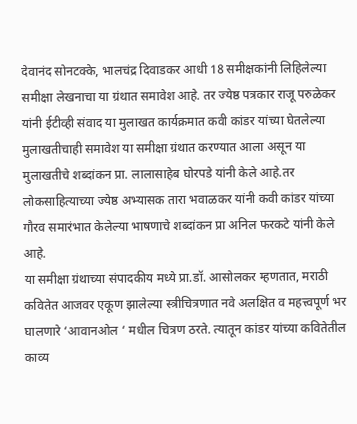देवानंद सोनटक्के, भालचंद्र दिवाडकर आधी 18 समीक्षकांनी लिहिलेल्या समीक्षा लेखनाचा या ग्रंथात समावेश आहे. तर ज्येष्ठ पत्रकार राजू परुळेकर यांनी ईटीव्ही संवाद या मुलाखत कार्यक्रमात कवी कांडर यांच्या घेतलेल्या मुलाखतीचाही समावेश या समीक्षा ग्रंथात करण्यात आला असून या मुलाखतीचे शब्दांकन प्रा. लालासाहेब घोरपडे यांनी केले आहे.तर लोकसाहित्याच्या ज्येष्ठ अभ्यासक तारा भवाळकर यांनी कवी कांडर यांच्या गौरव समारंभात केलेल्या भाषणाचे शब्दांकन प्रा अनिल फरकटे यांनी केले आहे.
या समीक्षा ग्रंथाच्या संपादकीय मध्ये प्रा.डॉ. आसोलकर म्हणतात, मराठी कवितेत आजवर एकूण झालेल्या स्त्रीचित्रणात नवे अलक्षित व महत्त्वपूर्ण भर घालणारे ‘आवानओल ‘ मधील चित्रण ठरते. त्यातून कांडर यांच्या कवितेतील काव्य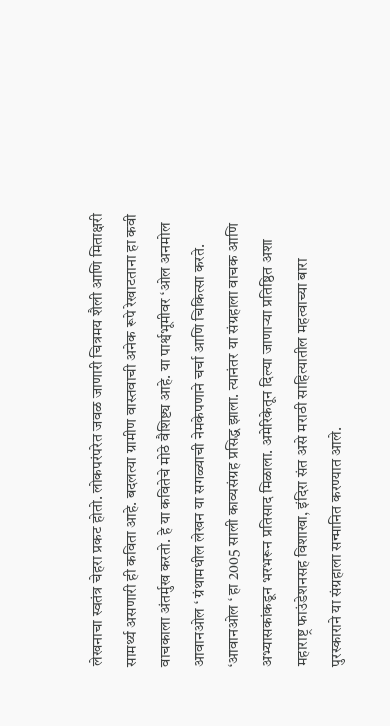लेखनाचा स्वतंत्र चेहरा प्रकट होतो. लोकपरंपरेत जवळ जाणारी चित्रमय शैली आणि मिताक्षरी सामर्थ्य असणारी ही कविता आहे. बदलत्या ग्रामीण वास्तवाची अनेक रूपे रेखाटताना हा कवी वाचकाला अंतर्मुख करतो. हे या कवितेचे मोठे वैशिष्ट्य आहे. या पार्श्वभूमीवर ‘ओल अनमोल आवानओल ‘ ग्रंथामधील लेखन या सगळ्याची नेमकेपणाने चर्चा आणि चिकित्सा करते.
‘आवानओल ‘ हा 2005 साली काव्यसंग्रह प्रसिद्ध झाला. त्यानंतर या संग्रहाला वाचक आणि अभ्यासकांकडून भरभरून प्रतिसाद मिळाला. अमेरिकेतून दिल्या जाणाऱ्या प्रतिष्ठित अशा महाराष्ट्र फाउंडेशनसह विशाखा, इंदिरा संत असे मराठी साहित्यातील महत्वाच्या बारा पुरस्काराने या संग्रहाला सन्मानित करण्यात आले.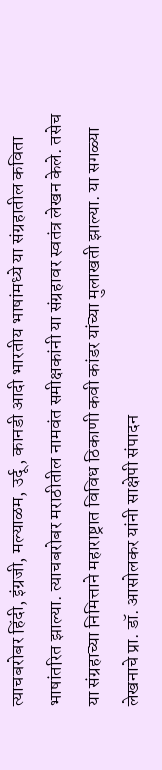त्याचबरोबर हिंदी, इंग्रजी, मल्याळम, उर्दू, कानडी आदी भारतीय भाषांमध्ये या संग्रहातील कविता भाषांतरित झाल्या. त्याचबरोबर मराठीतील नामवंत समीक्षकांनी या संग्रहावर स्वतंत्र लेखन केले. तसेच या संग्रहाच्या निमित्ताने महाराष्ट्रात विविध ठिकाणी कवी कांडर यांच्या मुलाखती झाल्या. या सगळ्या लेखनाचे प्रा. डॉ. आसोलकर यांनी साक्षेपी संपादन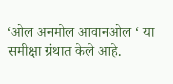‘ओल अनमोल आवानओल ‘ या समीक्षा ग्रंथात केले आहे.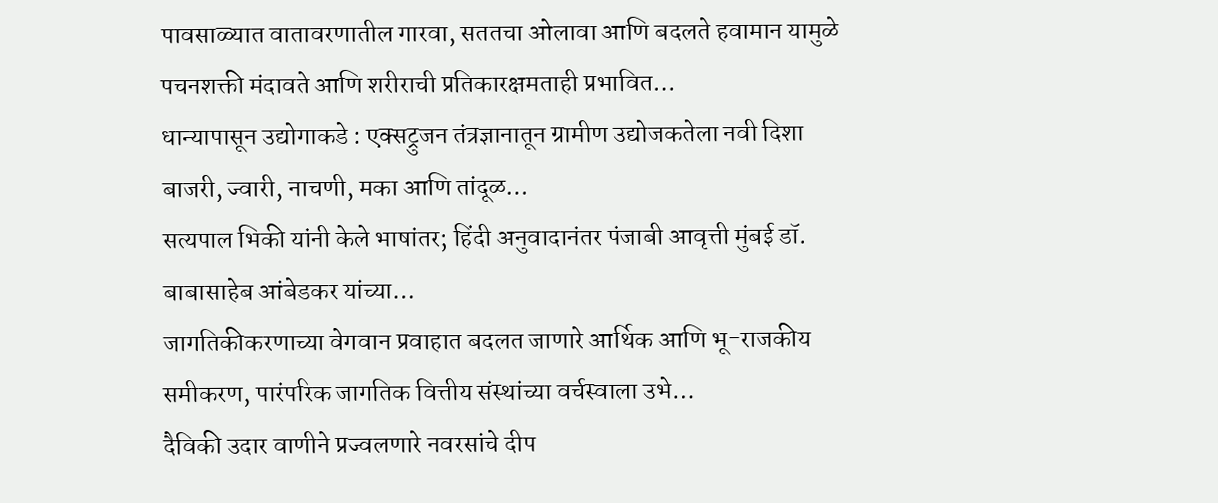पावसाळ्यात वातावरणातील गारवा, सततचा ओलावा आणि बदलते हवामान यामुळे पचनशक्ती मंदावते आणि शरीराची प्रतिकारक्षमताही प्रभावित…
धान्यापासून उद्योगाकडे : एक्सट्रुजन तंत्रज्ञानातून ग्रामीण उद्योजकतेला नवी दिशा बाजरी, ज्वारी, नाचणी, मका आणि तांदूळ…
सत्यपाल भिकी यांनी केले भाषांतर; हिंदी अनुवादानंतर पंजाबी आवृत्ती मुंबई डॉ. बाबासाहेब आंबेडकर यांच्या…
जागतिकीकरणाच्या वेगवान प्रवाहात बदलत जाणारे आर्थिक आणि भू-राजकीय समीकरण, पारंपरिक जागतिक वित्तीय संस्थांच्या वर्चस्वाला उभे…
दैविकी उदार वाणीने प्रज्वलणारे नवरसांचे दीप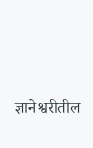ज्ञानेश्वरीतील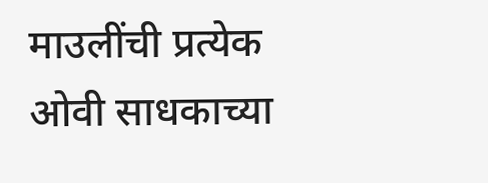माउलींची प्रत्येक ओवी साधकाच्या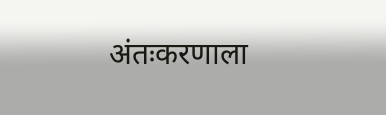अंतःकरणाला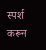स्पर्श करून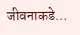जीवनाकडे…